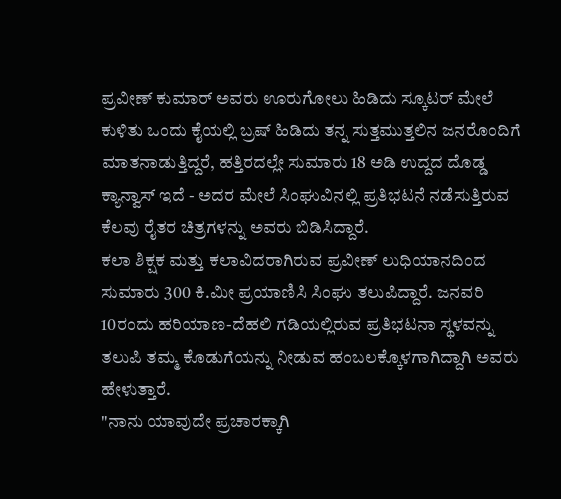ಪ್ರವೀಣ್ ಕುಮಾರ್ ಅವರು ಊರುಗೋಲು ಹಿಡಿದು ಸ್ಕೂಟರ್ ಮೇಲೆ ಕುಳಿತು ಒಂದು ಕೈಯಲ್ಲಿ ಬ್ರಷ್ ಹಿಡಿದು ತನ್ನ ಸುತ್ತಮುತ್ತಲಿನ ಜನರೊಂದಿಗೆ ಮಾತನಾಡುತ್ತಿದ್ದರೆ, ಹತ್ತಿರದಲ್ಲೇ ಸುಮಾರು 18 ಅಡಿ ಉದ್ದದ ದೊಡ್ಡ ಕ್ಯಾನ್ವಾಸ್ ಇದೆ - ಅದರ ಮೇಲೆ ಸಿಂಘುವಿನಲ್ಲಿ ಪ್ರತಿಭಟನೆ ನಡೆಸುತ್ತಿರುವ ಕೆಲವು ರೈತರ ಚಿತ್ರಗಳನ್ನು ಅವರು ಬಿಡಿಸಿದ್ದಾರೆ.
ಕಲಾ ಶಿಕ್ಷಕ ಮತ್ತು ಕಲಾವಿದರಾಗಿರುವ ಪ್ರವೀಣ್ ಲುಧಿಯಾನದಿಂದ ಸುಮಾರು 300 ಕಿ.ಮೀ ಪ್ರಯಾಣಿಸಿ ಸಿಂಘು ತಲುಪಿದ್ದಾರೆ. ಜನವರಿ 10ರಂದು ಹರಿಯಾಣ-ದೆಹಲಿ ಗಡಿಯಲ್ಲಿರುವ ಪ್ರತಿಭಟನಾ ಸ್ಥಳವನ್ನು ತಲುಪಿ ತಮ್ಮ ಕೊಡುಗೆಯನ್ನು ನೀಡುವ ಹಂಬಲಕ್ಕೊಳಗಾಗಿದ್ದಾಗಿ ಅವರು ಹೇಳುತ್ತಾರೆ.
"ನಾನು ಯಾವುದೇ ಪ್ರಚಾರಕ್ಕಾಗಿ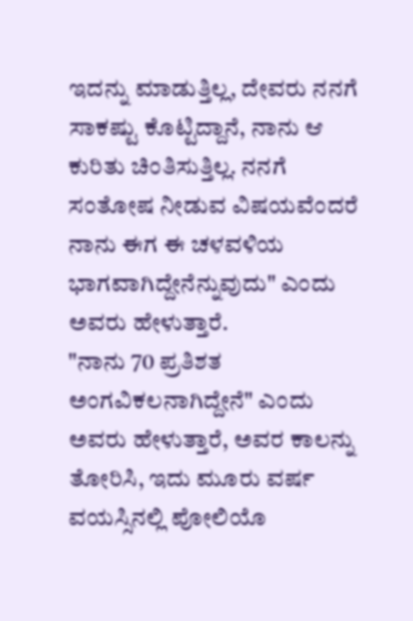ಇದನ್ನು ಮಾಡುತ್ತಿಲ್ಲ, ದೇವರು ನನಗೆ ಸಾಕಷ್ಟು ಕೊಟ್ಟಿದ್ದಾನೆ, ನಾನು ಆ ಕುರಿತು ಚಿಂತಿಸುತ್ತಿಲ್ಲ. ನನಗೆ ಸಂತೋಷ ನೀಡುವ ವಿಷಯವೆಂದರೆ ನಾನು ಈಗ ಈ ಚಳವಳಿಯ ಭಾಗವಾಗಿದ್ದೇನೆನ್ನುವುದು" ಎಂದು ಅವರು ಹೇಳುತ್ತಾರೆ.
"ನಾನು 70 ಪ್ರತಿಶತ ಅಂಗವಿಕಲನಾಗಿದ್ದೇನೆ" ಎಂದು ಅವರು ಹೇಳುತ್ತಾರೆ, ಅವರ ಕಾಲನ್ನು ತೋರಿಸಿ, ಇದು ಮೂರು ವರ್ಷ ವಯಸ್ಸಿನಲ್ಲಿ ಪೋಲಿಯೊ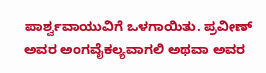ಪಾರ್ಶ್ವವಾಯುವಿಗೆ ಒಳಗಾಯಿತು. ಪ್ರವೀಣ್ ಅವರ ಅಂಗವೈಕಲ್ಯವಾಗಲಿ ಅಥವಾ ಅವರ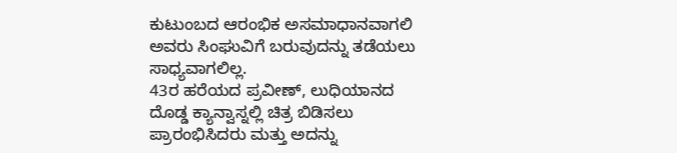ಕುಟುಂಬದ ಆರಂಭಿಕ ಅಸಮಾಧಾನವಾಗಲಿ ಅವರು ಸಿಂಘುವಿಗೆ ಬರುವುದನ್ನು ತಡೆಯಲು ಸಾಧ್ಯವಾಗಲಿಲ್ಲ.
43ರ ಹರೆಯದ ಪ್ರವೀಣ್, ಲುಧಿಯಾನದ ದೊಡ್ಡ ಕ್ಯಾನ್ವಾಸ್ನಲ್ಲಿ ಚಿತ್ರ ಬಿಡಿಸಲು ಪ್ರಾರಂಭಿಸಿದರು ಮತ್ತು ಅದನ್ನು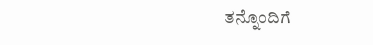ತನ್ನೊಂದಿಗೆ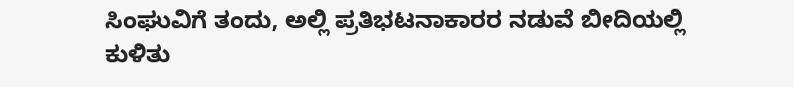ಸಿಂಘುವಿಗೆ ತಂದು, ಅಲ್ಲಿ ಪ್ರತಿಭಟನಾಕಾರರ ನಡುವೆ ಬೀದಿಯಲ್ಲಿ ಕುಳಿತು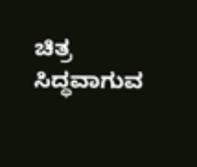ಚಿತ್ರ ಸಿದ್ಧವಾಗುವ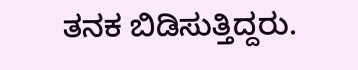ತನಕ ಬಿಡಿಸುತ್ತಿದ್ದರು.